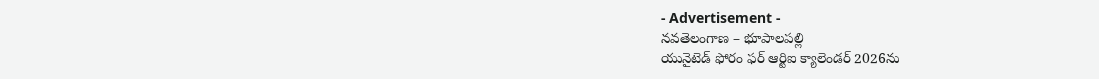- Advertisement -
నవతెలంగాణ – భూపాలపల్లి
యునైటెడ్ ఫోరం ఫర్ ఆర్టిఐ క్యాలెండర్ 2026ను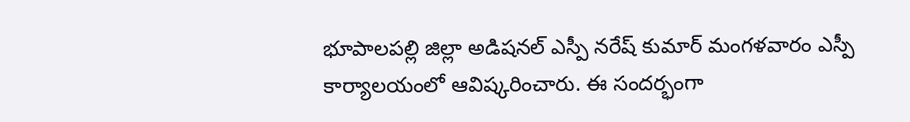భూపాలపల్లి జిల్లా అడిషనల్ ఎస్పీ నరేష్ కుమార్ మంగళవారం ఎస్పీ కార్యాలయంలో ఆవిష్కరించారు. ఈ సందర్భంగా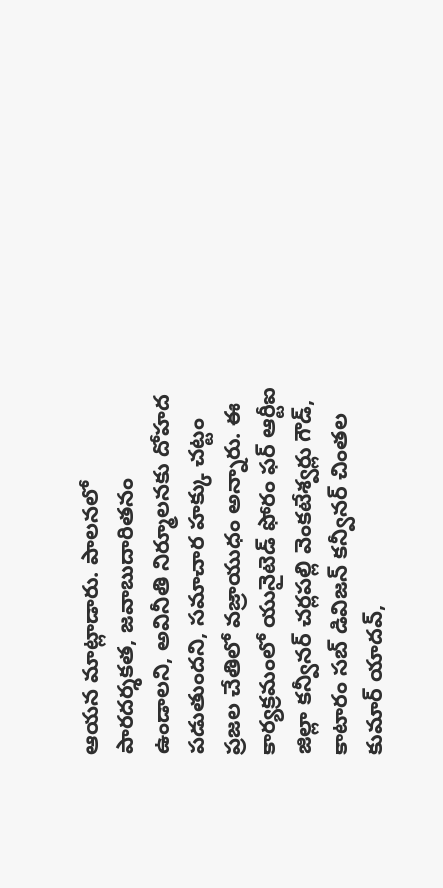ఆయన మాట్లాడారు. పాలనలో పారదర్శకత, జవాబుదారితనం ఉండాలని, అవినీతి నిర్మూలనకు దోహద పడుతుందని, సమాచార హక్కు చట్టం ప్రజల చేతిలో వజ్రాయుధం అన్నారు. ఈ కార్యక్రమంలో యునైటెడ్ ఫోరం ఫర్ ఆర్టీఐ జిల్లా కన్వీనర్ చర్లపల్లి వెంకటేశ్వర్లు గౌడ్, కాటారం సబ్ డివిజన్ కన్వీనర్ చింతల కుమార్ యాదవ్,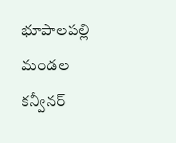భూపాలపల్లి మండల కన్వీనర్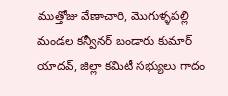ముత్తోజు వేణాచారి, మొగుళ్ళపల్లి మండల కన్వీనర్ బండారు కుమార్ యాదవ్, జిల్లా కమిటీ సభ్యులు గాదం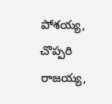పోశయ్య, చొప్పరి రాజయ్య,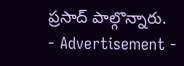ప్రసాద్ పాల్గొన్నారు.
- Advertisement -